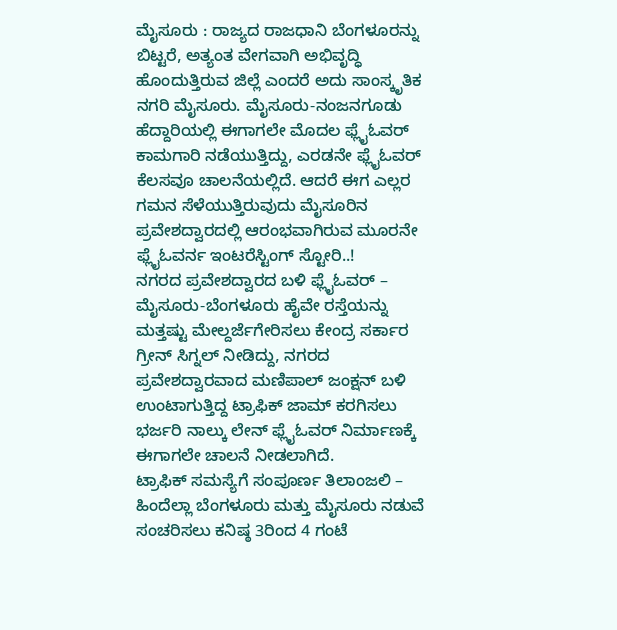ಮೈಸೂರು : ರಾಜ್ಯದ ರಾಜಧಾನಿ ಬೆಂಗಳೂರನ್ನು ಬಿಟ್ಟರೆ, ಅತ್ಯಂತ ವೇಗವಾಗಿ ಅಭಿವೃದ್ಧಿ ಹೊಂದುತ್ತಿರುವ ಜಿಲ್ಲೆ ಎಂದರೆ ಅದು ಸಾಂಸ್ಕೃತಿಕ ನಗರಿ ಮೈಸೂರು. ಮೈಸೂರು-ನಂಜನಗೂಡು ಹೆದ್ದಾರಿಯಲ್ಲಿ ಈಗಾಗಲೇ ಮೊದಲ ಫ್ಲೈಓವರ್ ಕಾಮಗಾರಿ ನಡೆಯುತ್ತಿದ್ದು, ಎರಡನೇ ಫ್ಲೈಓವರ್ ಕೆಲಸವೂ ಚಾಲನೆಯಲ್ಲಿದೆ. ಆದರೆ ಈಗ ಎಲ್ಲರ ಗಮನ ಸೆಳೆಯುತ್ತಿರುವುದು ಮೈಸೂರಿನ ಪ್ರವೇಶದ್ವಾರದಲ್ಲಿ ಆರಂಭವಾಗಿರುವ ಮೂರನೇ ಫ್ಲೈಓವರ್ನ ಇಂಟರೆಸ್ಟಿಂಗ್ ಸ್ಟೋರಿ..!
ನಗರದ ಪ್ರವೇಶದ್ವಾರದ ಬಳಿ ಫ್ಲೈಓವರ್ – ಮೈಸೂರು-ಬೆಂಗಳೂರು ಹೈವೇ ರಸ್ತೆಯನ್ನು ಮತ್ತಷ್ಟು ಮೇಲ್ದರ್ಜೆಗೇರಿಸಲು ಕೇಂದ್ರ ಸರ್ಕಾರ ಗ್ರೀನ್ ಸಿಗ್ನಲ್ ನೀಡಿದ್ದು, ನಗರದ ಪ್ರವೇಶದ್ವಾರವಾದ ಮಣಿಪಾಲ್ ಜಂಕ್ಷನ್ ಬಳಿ ಉಂಟಾಗುತ್ತಿದ್ದ ಟ್ರಾಫಿಕ್ ಜಾಮ್ ಕರಗಿಸಲು ಭರ್ಜರಿ ನಾಲ್ಕು ಲೇನ್ ಫ್ಲೈಓವರ್ ನಿರ್ಮಾಣಕ್ಕೆ ಈಗಾಗಲೇ ಚಾಲನೆ ನೀಡಲಾಗಿದೆ.
ಟ್ರಾಫಿಕ್ ಸಮಸ್ಯೆಗೆ ಸಂಪೂರ್ಣ ತಿಲಾಂಜಲಿ – ಹಿಂದೆಲ್ಲಾ ಬೆಂಗಳೂರು ಮತ್ತು ಮೈಸೂರು ನಡುವೆ ಸಂಚರಿಸಲು ಕನಿಷ್ಠ 3ರಿಂದ 4 ಗಂಟೆ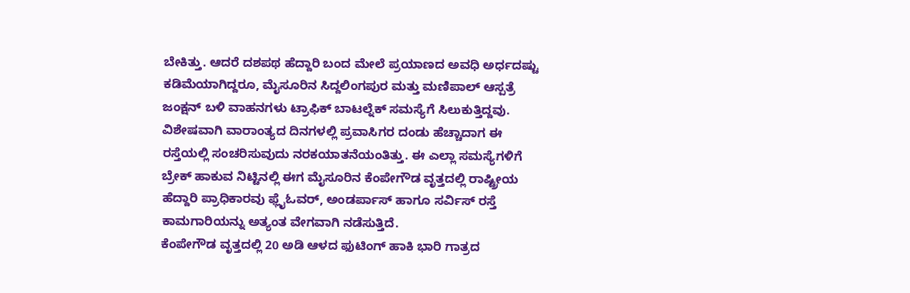ಬೇಕಿತ್ತು. ಆದರೆ ದಶಪಥ ಹೆದ್ದಾರಿ ಬಂದ ಮೇಲೆ ಪ್ರಯಾಣದ ಅವಧಿ ಅರ್ಧದಷ್ಟು ಕಡಿಮೆಯಾಗಿದ್ದರೂ, ಮೈಸೂರಿನ ಸಿದ್ದಲಿಂಗಪುರ ಮತ್ತು ಮಣಿಪಾಲ್ ಆಸ್ಪತ್ರೆ ಜಂಕ್ಷನ್ ಬಳಿ ವಾಹನಗಳು ಟ್ರಾಫಿಕ್ ಬಾಟಲ್ನೆಕ್ ಸಮಸ್ಯೆಗೆ ಸಿಲುಕುತ್ತಿದ್ದವು.
ವಿಶೇಷವಾಗಿ ವಾರಾಂತ್ಯದ ದಿನಗಳಲ್ಲಿ ಪ್ರವಾಸಿಗರ ದಂಡು ಹೆಚ್ಚಾದಾಗ ಈ ರಸ್ತೆಯಲ್ಲಿ ಸಂಚರಿಸುವುದು ನರಕಯಾತನೆಯಂತಿತ್ತು. ಈ ಎಲ್ಲಾ ಸಮಸ್ಯೆಗಳಿಗೆ ಬ್ರೇಕ್ ಹಾಕುವ ನಿಟ್ಟಿನಲ್ಲಿ ಈಗ ಮೈಸೂರಿನ ಕೆಂಪೇಗೌಡ ವೃತ್ತದಲ್ಲಿ ರಾಷ್ಟ್ರೀಯ ಹೆದ್ದಾರಿ ಪ್ರಾಧಿಕಾರವು ಫ್ಲೈಓವರ್, ಅಂಡರ್ಪಾಸ್ ಹಾಗೂ ಸರ್ವಿಸ್ ರಸ್ತೆ ಕಾಮಗಾರಿಯನ್ನು ಅತ್ಯಂತ ವೇಗವಾಗಿ ನಡೆಸುತ್ತಿದೆ.
ಕೆಂಪೇಗೌಡ ವೃತ್ತದಲ್ಲಿ 20 ಅಡಿ ಆಳದ ಫುಟಿಂಗ್ ಹಾಕಿ ಭಾರಿ ಗಾತ್ರದ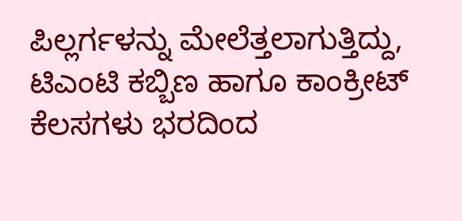ಪಿಲ್ಲರ್ಗಳನ್ನು ಮೇಲೆತ್ತಲಾಗುತ್ತಿದ್ದು, ಟಿಎಂಟಿ ಕಬ್ಬಿಣ ಹಾಗೂ ಕಾಂಕ್ರೀಟ್ ಕೆಲಸಗಳು ಭರದಿಂದ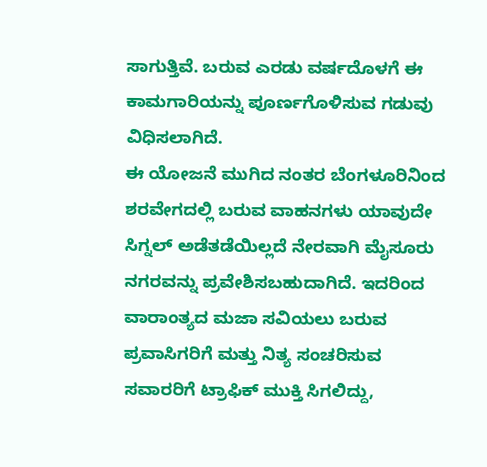ಸಾಗುತ್ತಿವೆ. ಬರುವ ಎರಡು ವರ್ಷದೊಳಗೆ ಈ ಕಾಮಗಾರಿಯನ್ನು ಪೂರ್ಣಗೊಳಿಸುವ ಗಡುವು ವಿಧಿಸಲಾಗಿದೆ.
ಈ ಯೋಜನೆ ಮುಗಿದ ನಂತರ ಬೆಂಗಳೂರಿನಿಂದ ಶರವೇಗದಲ್ಲಿ ಬರುವ ವಾಹನಗಳು ಯಾವುದೇ ಸಿಗ್ನಲ್ ಅಡೆತಡೆಯಿಲ್ಲದೆ ನೇರವಾಗಿ ಮೈಸೂರು ನಗರವನ್ನು ಪ್ರವೇಶಿಸಬಹುದಾಗಿದೆ. ಇದರಿಂದ ವಾರಾಂತ್ಯದ ಮಜಾ ಸವಿಯಲು ಬರುವ ಪ್ರವಾಸಿಗರಿಗೆ ಮತ್ತು ನಿತ್ಯ ಸಂಚರಿಸುವ ಸವಾರರಿಗೆ ಟ್ರಾಫಿಕ್ ಮುಕ್ತಿ ಸಿಗಲಿದ್ದು,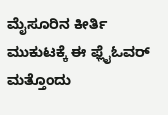ಮೈಸೂರಿನ ಕೀರ್ತಿ ಮುಕುಟಕ್ಕೆ ಈ ಫ್ಲೈಓವರ್ ಮತ್ತೊಂದು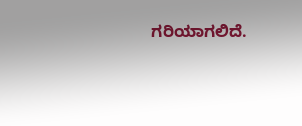ಗರಿಯಾಗಲಿದೆ.